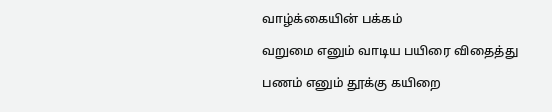வாழ்க்கையின் பக்கம்

வறுமை எனும் வாடிய பயிரை விதைத்து

பணம் எனும் தூக்கு கயிறை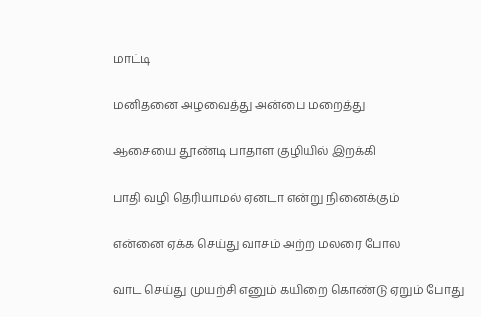மாட்டி

மனிதனை அழவைத்து அன்பை மறைத்து

ஆசையை தூண்டி பாதாள குழியில் இறக்கி

பாதி வழி தெரியாமல் ஏனடா என்று நினைக்கும்

என்னை ஏக்க செய்து வாசம் அற்ற மலரை போல

வாட செய்து முயற்சி எனும் கயிறை கொண்டு ஏறும் போது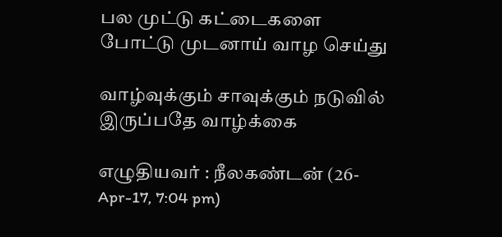பல முட்டு கட்டைகளை போட்டு முடனாய் வாழ செய்து

வாழ்வுக்கும் சாவுக்கும் நடுவில் இருப்பதே வாழ்க்கை

எழுதியவர் : நீலகண்டன் (26-Apr-17, 7:04 pm)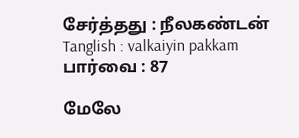சேர்த்தது : நீலகண்டன்
Tanglish : valkaiyin pakkam
பார்வை : 87

மேலே